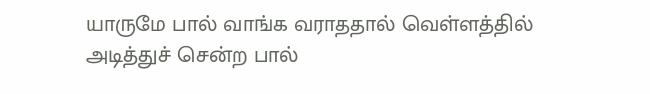யாருமே பால் வாங்க வராததால் வெள்ளத்தில் அடித்துச் சென்ற பால்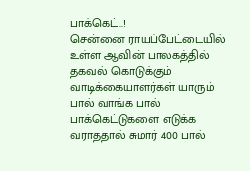பாக்கெட்..!
சென்னை ராயப்பேட்டையில் உள்ள ஆவின் பாலகத்தில் தகவல் கொடுக்கும் வாடிக்கையாளர்கள் யாரும் பால் வாங்க பால் பாக்கெட்டுகளை எடுக்க வராததால் சுமார் 400 பால்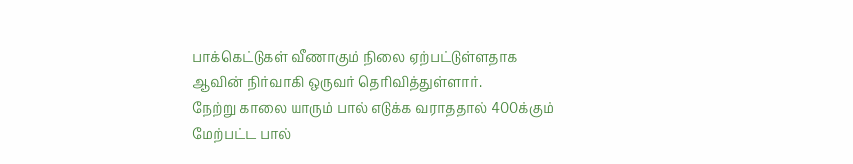பாக்கெட்டுகள் வீணாகும் நிலை ஏற்பட்டுள்ளதாக ஆவின் நிர்வாகி ஒருவர் தெரிவித்துள்ளார்.
நேற்று காலை யாரும் பால் எடுக்க வராததால் 400க்கும் மேற்பட்ட பால்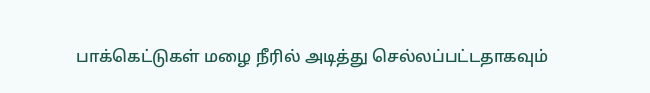பாக்கெட்டுகள் மழை நீரில் அடித்து செல்லப்பட்டதாகவும்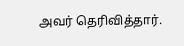அவர் தெரிவித்தார்.